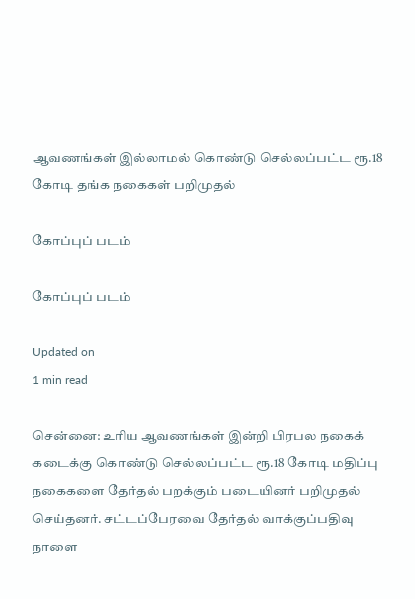ஆவணங்கள் இல்லாமல் கொண்டு செல்லப்பட்ட ரூ.18 கோடி தங்க நகைகள் பறிமுதல்

கோப்புப் படம்

கோப்புப் படம்

Updated on
1 min read

சென்னை: உரிய ஆவணங்கள் இன்றி பிரபல நகைக் கடைக்கு கொண்டு செல்லப்பட்ட ரூ.18 கோடி மதிப்பு நகைகளை தேர்தல் பறக்கும் படையினர் பறிமுதல் செய்தனர். சட்டப்பேரவை தேர்தல் வாக்குப்பதிவு நாளை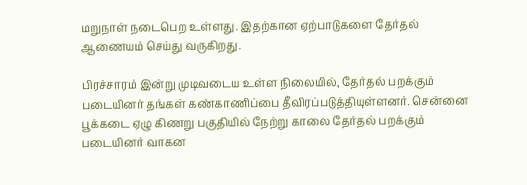மறுநாள் நடைபெற உள்ளது. இதற்கான ஏற்பாடுகளை தேர்தல் ஆணையம் செய்து வருகிறது.

பிரச்சாரம் இன்று முடிவடைய உள்ள நிலையில், தேர்தல் பறக்கும் படையினர் தங்கள் கண்காணிப்பை தீவிரப்படுத்தியுள்ளனர். சென்னை பூக்கடை ஏழு கிணறு பகுதியில் நேற்று காலை தேர்தல் பறக்கும் படையினர் வாகன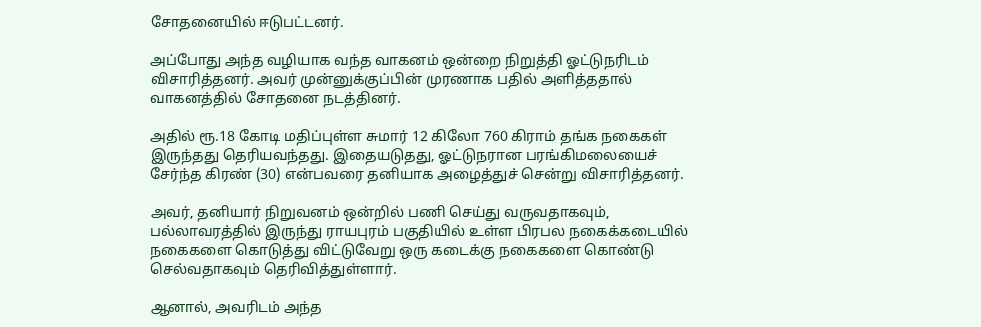சோதனையில் ஈடுபட்டனர்.

அப்போது அந்த வழியாக வந்த வாகனம் ஒன்றை நிறுத்தி ஓட்டுநரிடம் விசாரித்தனர். அவர் முன்னுக்குப்பின் முரணாக பதில் அளித்ததால் வாகனத்தில் சோதனை நடத்தினர்.

அதில் ரூ.18 கோடி மதிப்புள்ள சுமார் 12 கிலோ 760 கிராம் தங்க நகைகள் இருந்தது தெரியவந்தது. இதையடுதது, ஓட்டுநரான பரங்கிமலையைச் சேர்ந்த கிரண் (30) என்பவரை தனியாக அழைத்துச் சென்று விசாரித்தனர்.

அவர், தனியார் நிறுவனம் ஒன்றில் பணி செய்து வருவதாகவும், பல்லாவரத்தில் இருந்து ராயபுரம் பகுதியில் உள்ள பிரபல நகைக்கடையில் நகைகளை கொடுத்து விட்டுவேறு ஒரு கடைக்கு நகைகளை கொண்டு செல்வதாகவும் தெரிவித்துள்ளார்.

ஆனால், அவரிடம் அந்த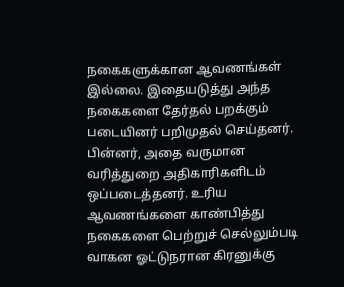நகைகளுக்கான ஆவணங்கள் இல்லை. இதையடுத்து அந்த நகைகளை தேர்தல் பறக்கும் படையினர் பறிமுதல் செய்தனர். பின்னர், அதை வருமான வரித்துறை அதிகாரிகளிடம் ஒப்படைத்தனர். உரிய ஆவணங்களை காண்பித்து நகைகளை பெற்றுச் செல்லும்படி வாகன ஓட்டுநரான கிரனுக்கு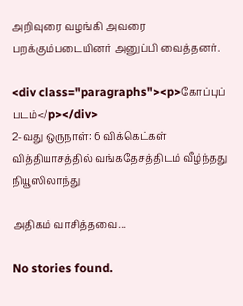அறிவுரை வழங்கி அவரை பறக்கும்படையினர் அனுப்பி வைத்தனர்.

<div class="paragraphs"><p>கோப்புப் படம்</p></div>
2-வது ஒருநாள்: 6 விக்கெட்கள் வித்தியாசத்தில் வங்கதேசத்திடம் வீழ்ந்தது நியூஸிலாந்து

அதிகம் வாசித்தவை...

No stories found.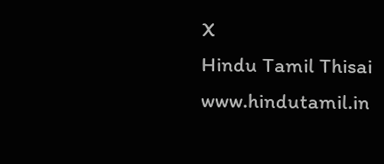X
Hindu Tamil Thisai
www.hindutamil.in